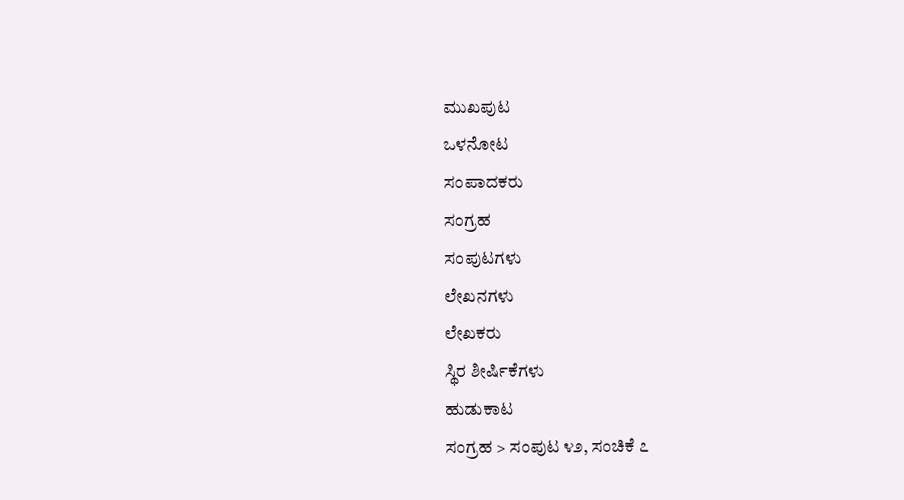ಮುಖಪುಟ
ಒಳನೋಟ
ಸಂಪಾದಕರು
ಸಂಗ್ರಹ
ಸಂಪುಟಗಳು
ಲೇಖನಗಳು
ಲೇಖಕರು
ಸ್ಥಿರ ಶೀರ್ಷಿಕೆಗಳು
ಹುಡುಕಾಟ
ಸಂಗ್ರಹ > ಸಂಪುಟ ೪೨, ಸಂಚಿಕೆ ೭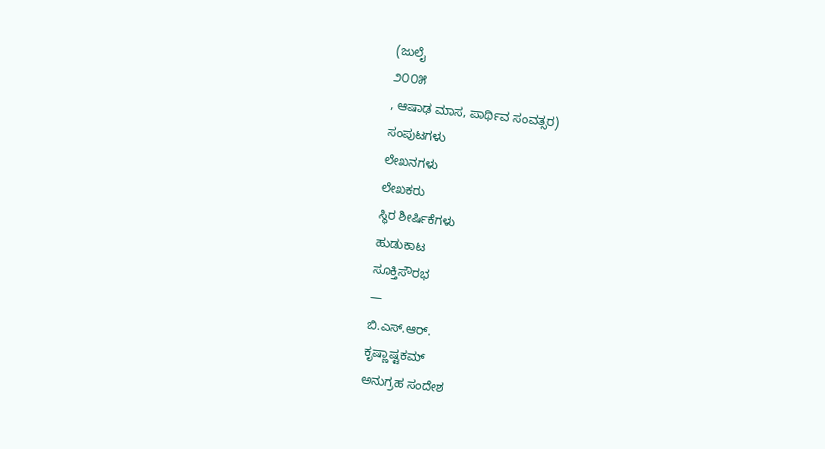(ಜುಲೈ
೨೦೦೫
, ಆಷಾಢ ಮಾಸ, ಪಾರ್ಥಿವ ಸಂವತ್ಸರ)
ಸಂಪುಟಗಳು
ಲೇಖನಗಳು
ಲೇಖಕರು
ಸ್ಥಿರ ಶೀರ್ಷಿಕೆಗಳು
ಹುಡುಕಾಟ
ಸೂಕ್ತಿಸೌರಭ
—
ಬಿ.ಎಸ್.ಆರ್.
ಕೃಷ್ಣಾಷ್ಟಕಮ್
ಅನುಗ್ರಹ ಸಂದೇಶ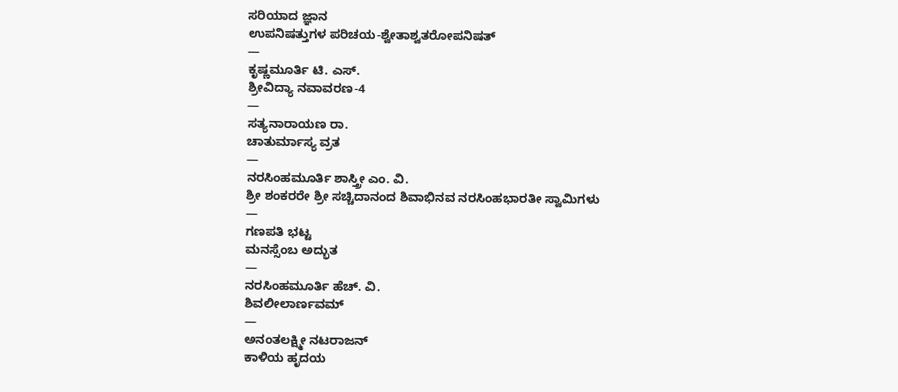ಸರಿಯಾದ ಜ್ಞಾನ
ಉಪನಿಷತ್ತುಗಳ ಪರಿಚಯ-ಶ್ವೇತಾಶ್ವತರೋಪನಿಷತ್
—
ಕೃಷ್ಣಮೂರ್ತಿ ಟಿ. ಎಸ್.
ಶ್ರೀವಿದ್ಯಾ ನವಾವರಣ-4
—
ಸತ್ಯನಾರಾಯಣ ರಾ.
ಚಾತುರ್ಮಾಸ್ಯ ವ್ರತ
—
ನರಸಿಂಹಮೂರ್ತಿ ಶಾಸ್ತ್ರೀ ಎಂ. ವಿ.
ಶ್ರೀ ಶಂಕರರೇ ಶ್ರೀ ಸಚ್ಚಿದಾನಂದ ಶಿವಾಭಿನವ ನರಸಿಂಹಭಾರತೀ ಸ್ವಾಮಿಗಳು
—
ಗಣಪತಿ ಭಟ್ಟ
ಮನಸ್ಸೆಂಬ ಅದ್ಭುತ
—
ನರಸಿಂಹಮೂರ್ತಿ ಹೆಚ್. ವಿ.
ಶಿವಲೀಲಾರ್ಣವಮ್
—
ಅನಂತಲಕ್ಷ್ಮೀ ನಟರಾಜನ್
ಕಾಳಿಯ ಹೃದಯ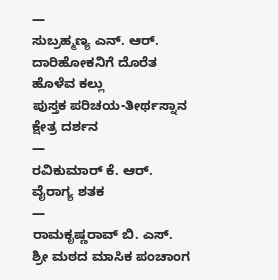—
ಸುಬ್ರಹ್ಮಣ್ಯ ಎನ್. ಆರ್.
ದಾರಿಹೋಕನಿಗೆ ದೊರೆತ ಹೊಳೆವ ಕಲ್ಲು
ಪುಸ್ತಕ ಪರಿಚಯ-ತೀರ್ಥಸ್ನಾನ ಕ್ಷೇತ್ರ ದರ್ಶನ
—
ರವಿಕುಮಾರ್ ಕೆ. ಆರ್.
ವೈರಾಗ್ಯ ಶತಕ
—
ರಾಮಕೃಷ್ಣರಾವ್ ಬಿ. ಎಸ್.
ಶ್ರೀ ಮಠದ ಮಾಸಿಕ ಪಂಚಾಂಗ